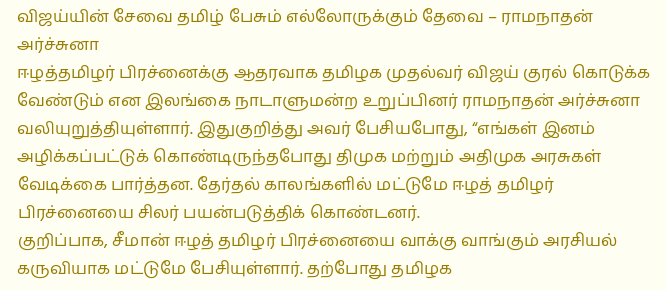விஜய்யின் சேவை தமிழ் பேசும் எல்லோருக்கும் தேவை – ராமநாதன் அர்ச்சுனா
ஈழத்தமிழர் பிரச்னைக்கு ஆதரவாக தமிழக முதல்வர் விஜய் குரல் கொடுக்க வேண்டும் என இலங்கை நாடாளுமன்ற உறுப்பினர் ராமநாதன் அர்ச்சுனா வலியுறுத்தியுள்ளார். இதுகுறித்து அவர் பேசியபோது, “எங்கள் இனம் அழிக்கப்பட்டுக் கொண்டிருந்தபோது திமுக மற்றும் அதிமுக அரசுகள் வேடிக்கை பார்த்தன. தேர்தல் காலங்களில் மட்டுமே ஈழத் தமிழர் பிரச்னையை சிலர் பயன்படுத்திக் கொண்டனர்.
குறிப்பாக, சீமான் ஈழத் தமிழர் பிரச்னையை வாக்கு வாங்கும் அரசியல் கருவியாக மட்டுமே பேசியுள்ளார். தற்போது தமிழக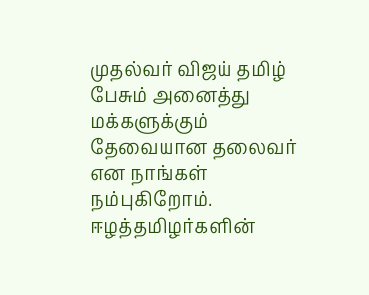முதல்வர் விஜய் தமிழ் பேசும் அனைத்து மக்களுக்கும் தேவையான தலைவர் என நாங்கள் நம்புகிறோம். ஈழத்தமிழர்களின்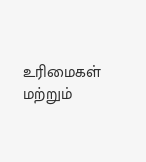உரிமைகள் மற்றும்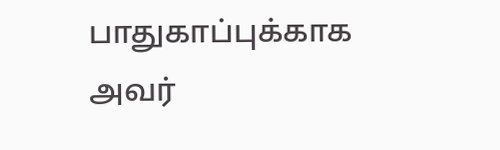பாதுகாப்புக்காக அவர்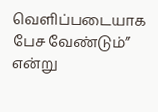வெளிப்படையாக பேச வேண்டும்” என்று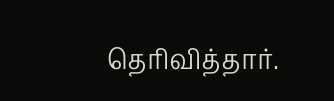தெரிவித்தார்.